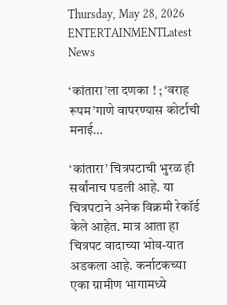Thursday, May 28, 2026
ENTERTAINMENTLatest News

‘कांतारा’ला दणका ! ; ‘वराह रूपम’गाणे वापरण्यास कोर्टाची मनाई…

‘कांतारा’ चित्रपटाची भुरळ ही सर्वांनाच पडली आहे. या चित्रपटाने अनेक विक्रमी रेकॉर्ड केले आहेत. मात्र आता हा चित्रपट वादाच्या भोव-यात अडकला आहे. कर्नाटकच्या एका ग्रामीण भागामध्ये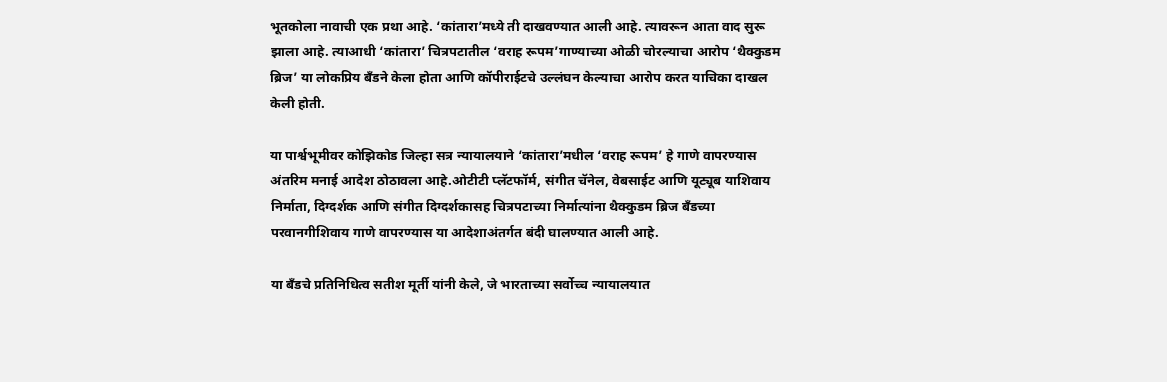भूतकोला नावाची एक प्रथा आहे. ‘कांतारा’मध्ये ती दाखवण्यात आली आहे. त्यावरून आता वाद सुरू झाला आहे. त्याआधी ‘कांतारा’ चित्रपटातील ‘वराह रूपम’गाण्याच्या ओळी चोरल्याचा आरोप ‘थैक्कुडम ब्रिज’ या लोकप्रिय बँडने केला होता आणि कॉपीराईटचे उल्लंघन केल्याचा आरोप करत याचिका दाखल केली होती.

या पार्श्वभूमीवर कोझिकोड जिल्हा सत्र न्यायालयाने ‘कांतारा’मधील ‘वराह रूपम’ हे गाणे वापरण्यास अंतरिम मनाई आदेश ठोठावला आहे.ओटीटी प्लॅटफॉर्म, संगीत चॅनेल, वेबसाईट आणि यूट्यूब याशिवाय निर्माता, दिग्दर्शक आणि संगीत दिग्दर्शकासह चित्रपटाच्या निर्मात्यांना थैक्कुडम ब्रिज बँडच्या परवानगीशिवाय गाणे वापरण्यास या आदेशाअंतर्गत बंदी घालण्यात आली आहे.

या बँडचे प्रतिनिधित्व सतीश मूर्ती यांनी केले, जे भारताच्या सर्वोच्च न्यायालयात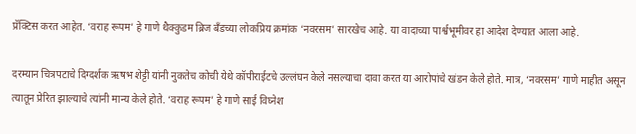प्रॅक्टिस करत आहेत. ‘वराह रूपम’ हे गाणे थैक्कुडम ब्रिज बँडच्या लोकप्रिय क्रमांक ‘नवरसम’ सारखेच आहे. या वादाच्या पार्श्वभूमीवर हा आदेश देण्यात आला आहे.

दरम्यान चित्रपटाचे दिग्दर्शक ऋषभ शेट्टी यांनी नुकतेच कोची येथे कॉपीराईटचे उल्लंघन केले नसल्याचा दावा करत या आरोपांचे खंडन केले होते. मात्र, ‘नवरसम’ गाणे माहीत असून त्यातून प्रेरित झाल्याचे त्यांनी मान्य केले होते. ‘वराह रूपम’ हे गाणे साई विघ्नेश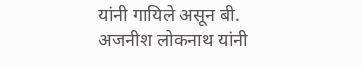यांनी गायिले असून बी. अजनीश लोकनाथ यांनी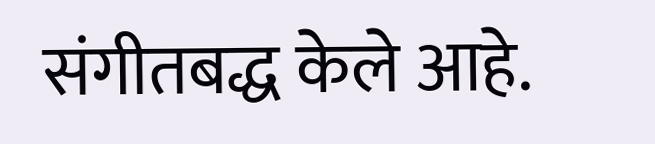संगीतबद्ध केले आहे.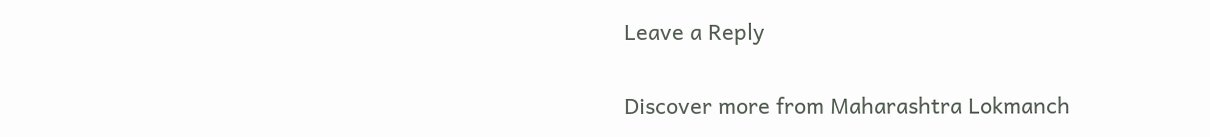Leave a Reply

Discover more from Maharashtra Lokmanch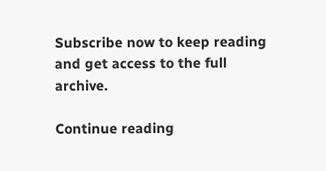Subscribe now to keep reading and get access to the full archive.

Continue reading